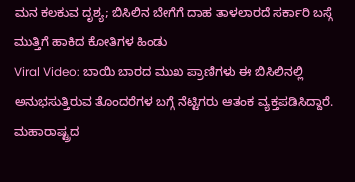ಮನ ಕಲಕುವ ದೃಶ್ಯ; ಬಿಸಿಲಿನ ಬೇಗೆಗೆ ದಾಹ ತಾಳಲಾರದೆ ಸರ್ಕಾರಿ ಬಸ್ಗೆ ಮುತ್ತಿಗೆ ಹಾಕಿದ ಕೋತಿಗಳ ಹಿಂಡು
Viral Video: ಬಾಯಿ ಬಾರದ ಮುಖ ಪ್ರಾಣಿಗಳು ಈ ಬಿಸಿಲಿನಲ್ಲಿ ಅನುಭಸುತ್ತಿರುವ ತೊಂದರೆಗಳ ಬಗ್ಗೆ ನೆಟ್ಟಿಗರು ಆತಂಕ ವ್ಯಕ್ತಪಡಿಸಿದ್ದಾರೆ. ಮಹಾರಾಷ್ಟ್ರದ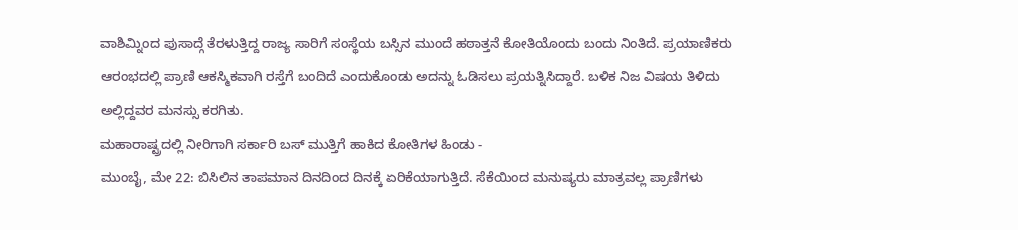ವಾಶಿಮ್ನಿಂದ ಪುಸಾದ್ಗೆ ತೆರಳುತ್ತಿದ್ದ ರಾಜ್ಯ ಸಾರಿಗೆ ಸಂಸ್ಥೆಯ ಬಸ್ಸಿನ ಮುಂದೆ ಹಠಾತ್ತನೆ ಕೋತಿಯೊಂದು ಬಂದು ನಿಂತಿದೆ. ಪ್ರಯಾಣಿಕರು ಆರಂಭದಲ್ಲಿ ಪ್ರಾಣಿ ಆಕಸ್ಮಿಕವಾಗಿ ರಸ್ತೆಗೆ ಬಂದಿದೆ ಎಂದುಕೊಂಡು ಅದನ್ನು ಓಡಿಸಲು ಪ್ರಯತ್ನಿಸಿದ್ದಾರೆ. ಬಳಿಕ ನಿಜ ವಿಷಯ ತಿಳಿದು ಅಲ್ಲಿದ್ದವರ ಮನಸ್ಸು ಕರಗಿತು.
ಮಹಾರಾಷ್ಟ್ರದಲ್ಲಿ ನೀರಿಗಾಗಿ ಸರ್ಕಾರಿ ಬಸ್ ಮುತ್ತಿಗೆ ಹಾಕಿದ ಕೋತಿಗಳ ಹಿಂಡು -
ಮುಂಬೈ, ಮೇ 22: ಬಿಸಿಲಿನ ತಾಪಮಾನ ದಿನದಿಂದ ದಿನಕ್ಕೆ ಏರಿಕೆಯಾಗುತ್ತಿದೆ. ಸೆಕೆಯಿಂದ ಮನುಷ್ಯರು ಮಾತ್ರವಲ್ಲ ಪ್ರಾಣಿಗಳು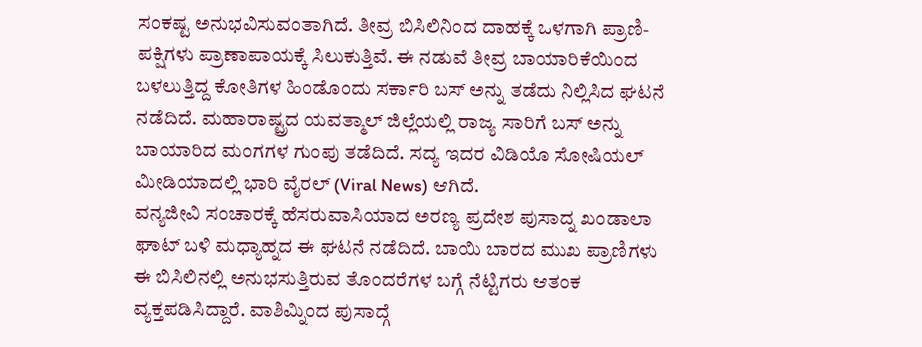ಸಂಕಷ್ಟ ಅನುಭವಿಸುವಂತಾಗಿದೆ. ತೀವ್ರ ಬಿಸಿಲಿನಿಂದ ದಾಹಕ್ಕೆ ಒಳಗಾಗಿ ಪ್ರಾಣಿ-ಪಕ್ಷಿಗಳು ಪ್ರಾಣಾಪಾಯಕ್ಕೆ ಸಿಲುಕುತ್ತಿವೆ. ಈ ನಡುವೆ ತೀವ್ರ ಬಾಯಾರಿಕೆಯಿಂದ ಬಳಲುತ್ತಿದ್ದ ಕೋತಿಗಳ ಹಿಂಡೊಂದು ಸರ್ಕಾರಿ ಬಸ್ ಅನ್ನು ತಡೆದು ನಿಲ್ಲಿಸಿದ ಘಟನೆ ನಡೆದಿದೆ. ಮಹಾರಾಷ್ಟ್ರದ ಯವತ್ಮಾಲ್ ಜಿಲ್ಲೆಯಲ್ಲಿ ರಾಜ್ಯ ಸಾರಿಗೆ ಬಸ್ ಅನ್ನು ಬಾಯಾರಿದ ಮಂಗಗಳ ಗುಂಪು ತಡೆದಿದೆ. ಸದ್ಯ ಇದರ ವಿಡಿಯೊ ಸೋಷಿಯಲ್ ಮೀಡಿಯಾದಲ್ಲಿ ಭಾರಿ ವೈರಲ್ (Viral News) ಆಗಿದೆ.
ವನ್ಯಜೀವಿ ಸಂಚಾರಕ್ಕೆ ಹೆಸರುವಾಸಿಯಾದ ಅರಣ್ಯ ಪ್ರದೇಶ ಪುಸಾದ್ನ ಖಂಡಾಲಾ ಘಾಟ್ ಬಳಿ ಮಧ್ಯಾಹ್ನದ ಈ ಘಟನೆ ನಡೆದಿದೆ. ಬಾಯಿ ಬಾರದ ಮುಖ ಪ್ರಾಣಿಗಳು ಈ ಬಿಸಿಲಿನಲ್ಲಿ ಅನುಭಸುತ್ತಿರುವ ತೊಂದರೆಗಳ ಬಗ್ಗೆ ನೆಟ್ಟಿಗರು ಆತಂಕ ವ್ಯಕ್ತಪಡಿಸಿದ್ದಾರೆ. ವಾಶಿಮ್ನಿಂದ ಪುಸಾದ್ಗೆ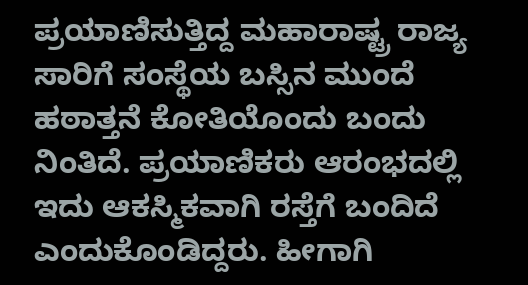ಪ್ರಯಾಣಿಸುತ್ತಿದ್ದ ಮಹಾರಾಷ್ಟ್ರ ರಾಜ್ಯ ಸಾರಿಗೆ ಸಂಸ್ಥೆಯ ಬಸ್ಸಿನ ಮುಂದೆ ಹಠಾತ್ತನೆ ಕೋತಿಯೊಂದು ಬಂದು ನಿಂತಿದೆ. ಪ್ರಯಾಣಿಕರು ಆರಂಭದಲ್ಲಿ ಇದು ಆಕಸ್ಮಿಕವಾಗಿ ರಸ್ತೆಗೆ ಬಂದಿದೆ ಎಂದುಕೊಂಡಿದ್ದರು. ಹೀಗಾಗಿ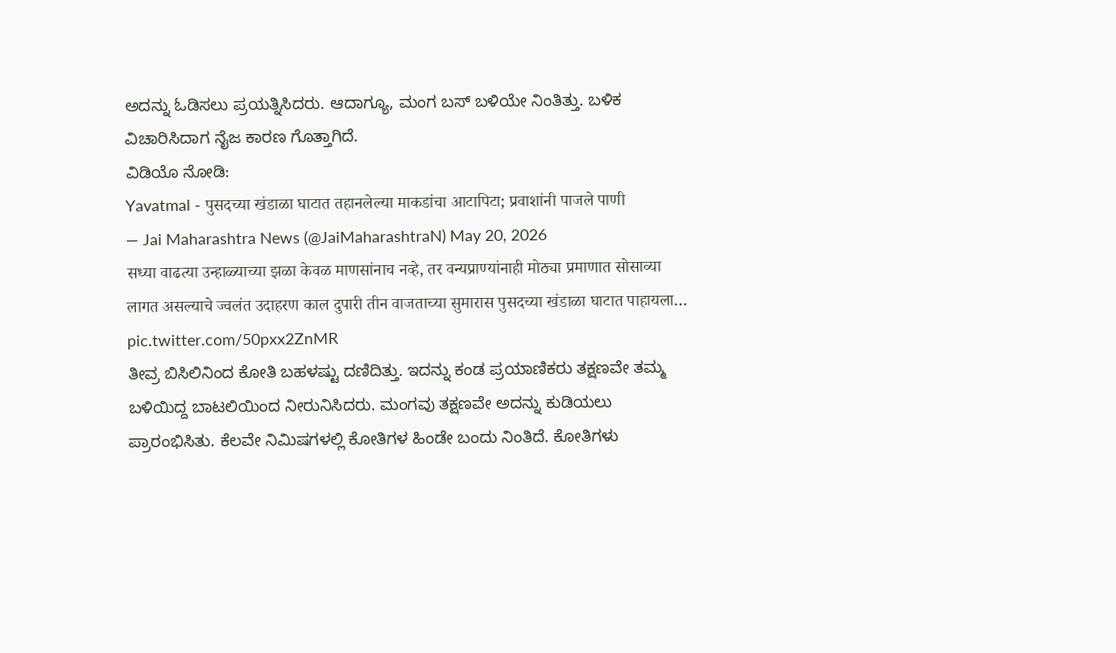ಅದನ್ನು ಓಡಿಸಲು ಪ್ರಯತ್ನಿಸಿದರು. ಆದಾಗ್ಯೂ, ಮಂಗ ಬಸ್ ಬಳಿಯೇ ನಿಂತಿತ್ತು. ಬಳಿಕ ವಿಚಾರಿಸಿದಾಗ ನೈಜ ಕಾರಣ ಗೊತ್ತಾಗಿದೆ.
ವಿಡಿಯೊ ನೋಡಿ:
Yavatmal - पुसदच्या खंडाळा घाटात तहानलेल्या माकडांचा आटापिटा; प्रवाशांनी पाजले पाणी
— Jai Maharashtra News (@JaiMaharashtraN) May 20, 2026
सध्या वाढत्या उन्हाळ्याच्या झळा केवळ माणसांनाच नव्हे, तर वन्यप्राण्यांनाही मोठ्या प्रमाणात सोसाव्या लागत असल्याचे ज्वलंत उदाहरण काल दुपारी तीन वाजताच्या सुमारास पुसदच्या खंडाळा घाटात पाहायला… pic.twitter.com/50pxx2ZnMR
ತೀವ್ರ ಬಿಸಿಲಿನಿಂದ ಕೋತಿ ಬಹಳಷ್ಟು ದಣಿದಿತ್ತು. ಇದನ್ನು ಕಂಡ ಪ್ರಯಾಣಿಕರು ತಕ್ಷಣವೇ ತಮ್ಮ ಬಳಿಯಿದ್ದ ಬಾಟಲಿಯಿಂದ ನೀರುನಿಸಿದರು. ಮಂಗವು ತಕ್ಷಣವೇ ಅದನ್ನು ಕುಡಿಯಲು ಪ್ರಾರಂಭಿಸಿತು. ಕೆಲವೇ ನಿಮಿಷಗಳಲ್ಲಿ ಕೋತಿಗಳ ಹಿಂಡೇ ಬಂದು ನಿಂತಿದೆ. ಕೋತಿಗಳು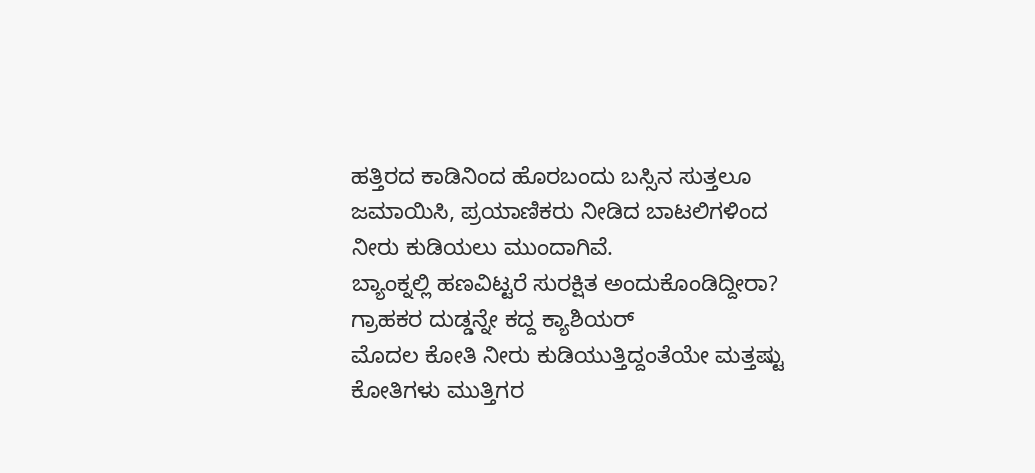ಹತ್ತಿರದ ಕಾಡಿನಿಂದ ಹೊರಬಂದು ಬಸ್ಸಿನ ಸುತ್ತಲೂ ಜಮಾಯಿಸಿ, ಪ್ರಯಾಣಿಕರು ನೀಡಿದ ಬಾಟಲಿಗಳಿಂದ ನೀರು ಕುಡಿಯಲು ಮುಂದಾಗಿವೆ.
ಬ್ಯಾಂಕ್ನಲ್ಲಿ ಹಣವಿಟ್ಟರೆ ಸುರಕ್ಷಿತ ಅಂದುಕೊಂಡಿದ್ದೀರಾ? ಗ್ರಾಹಕರ ದುಡ್ಡನ್ನೇ ಕದ್ದ ಕ್ಯಾಶಿಯರ್
ಮೊದಲ ಕೋತಿ ನೀರು ಕುಡಿಯುತ್ತಿದ್ದಂತೆಯೇ ಮತ್ತಷ್ಟು ಕೋತಿಗಳು ಮುತ್ತಿಗರ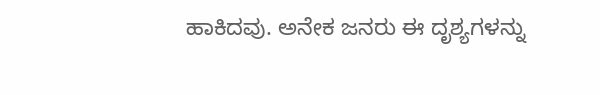ಹಾಕಿದವು. ಅನೇಕ ಜನರು ಈ ದೃಶ್ಯಗಳನ್ನು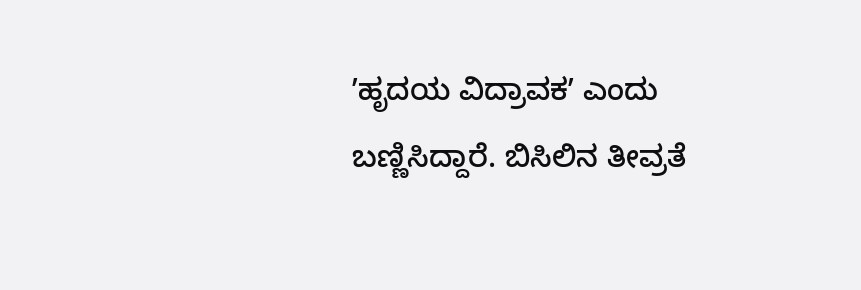ʼಹೃದಯ ವಿದ್ರಾವಕʼ ಎಂದು ಬಣ್ಣಿಸಿದ್ದಾರೆ. ಬಿಸಿಲಿನ ತೀವ್ರತೆ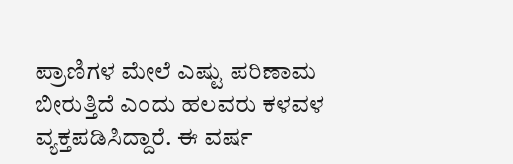ಪ್ರಾಣಿಗಳ ಮೇಲೆ ಎಷ್ಟು ಪರಿಣಾಮ ಬೀರುತ್ತಿದೆ ಎಂದು ಹಲವರು ಕಳವಳ ವ್ಯಕ್ತಪಡಿಸಿದ್ದಾರೆ. ಈ ವರ್ಷ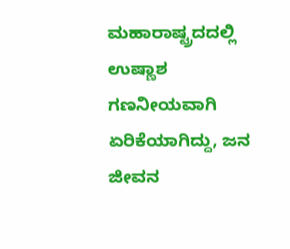ಮಹಾರಾಷ್ಟ್ರದದಲ್ಲಿ ಉಷ್ಣಾಶ ಗಣನೀಯವಾಗಿ ಏರಿಕೆಯಾಗಿದ್ದು, ಜನ ಜೀವನ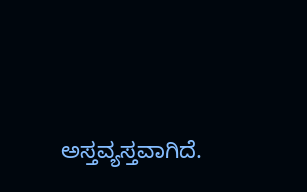ಅಸ್ತವ್ಯಸ್ತವಾಗಿದೆ.